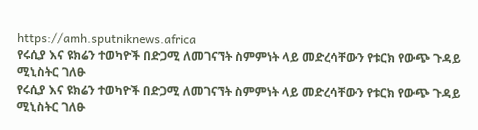https://amh.sputniknews.africa
የሩሲያ እና ዩክሬን ተወካዮች በድጋሚ ለመገናኘት ስምምነት ላይ መድረሳቸውን የቱርክ የውጭ ጉዳይ ሚኒስትር ገለፁ
የሩሲያ እና ዩክሬን ተወካዮች በድጋሚ ለመገናኘት ስምምነት ላይ መድረሳቸውን የቱርክ የውጭ ጉዳይ ሚኒስትር ገለፁ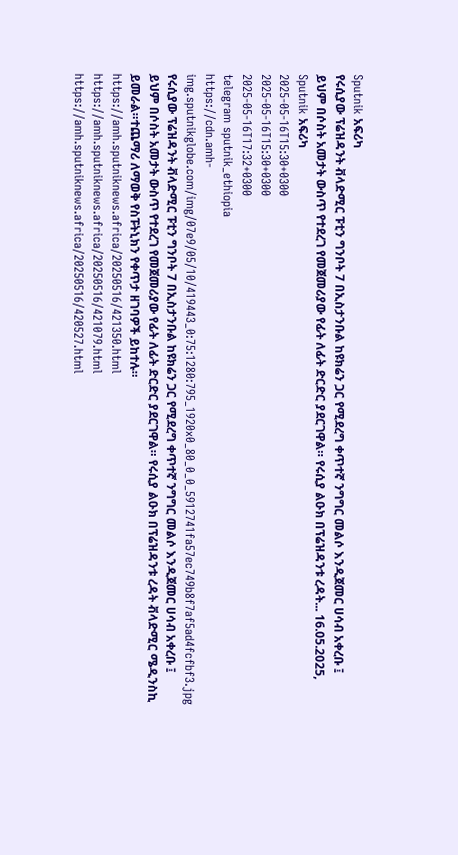Sputnik አፍሪካ
የሩሲያው ፕሬዝዳንት ቭላድሚር ፑቲን ግንቦት 7 በኢስታንቡል ከዩክሬን ጋር የሚደረግ ቀጥተኛ ንግግር መልሶ እንዲጀመር ሀሳብ አቀረቡ ፤ ይህም በሶስት አመታት ውስጥ የተደረገ የመጀመሪያው የፊት ለፊት ድርድር ያደርገዋል። የሩሲያ ልዑክ በፕሬዝዳንቱ ረዳት... 16.05.2025, Sputnik አፍሪካ
2025-05-16T15:30+0300
2025-05-16T15:30+0300
2025-05-16T17:32+0300
telegram sputnik_ethiopia
https://cdn.amh-img.sputnikglobe.com/img/07e9/05/10/419443_0:75:1280:795_1920x0_80_0_0_5912741fa57ec749b8f7af5ad4fcfbf3.jpg
የሩሲያው ፕሬዝዳንት ቭላድሚር ፑቲን ግንቦት 7 በኢስታንቡል ከዩክሬን ጋር የሚደረግ ቀጥተኛ ንግግር መልሶ እንዲጀመር ሀሳብ አቀረቡ ፤ ይህም በሶስት አመታት ውስጥ የተደረገ የመጀመሪያው የፊት ለፊት ድርድር ያደርገዋል። የሩሲያ ልዑክ በፕሬዝዳንቱ ረዳት ቭላድሚር ሜዲንስኪ ይመራል።ተጨማሪ ለማወቅ የስፑትኒክን የቀጥታ ዘገባዎች ይከተሉ።
https://amh.sputniknews.africa/20250516/421350.html
https://amh.sputniknews.africa/20250516/421079.html
https://amh.sputniknews.africa/20250516/420527.html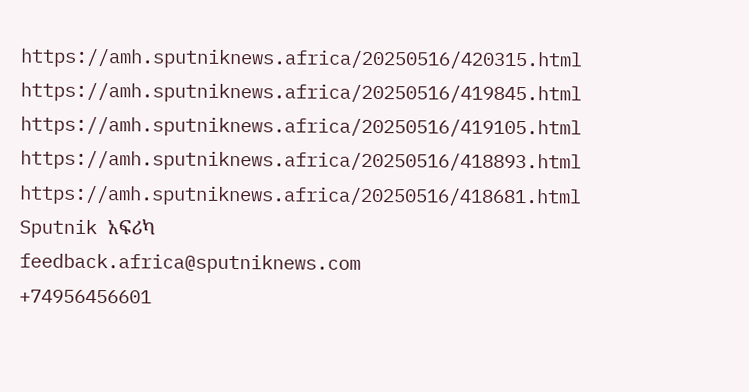https://amh.sputniknews.africa/20250516/420315.html
https://amh.sputniknews.africa/20250516/419845.html
https://amh.sputniknews.africa/20250516/419105.html
https://amh.sputniknews.africa/20250516/418893.html
https://amh.sputniknews.africa/20250516/418681.html
Sputnik አፍሪካ
feedback.africa@sputniknews.com
+74956456601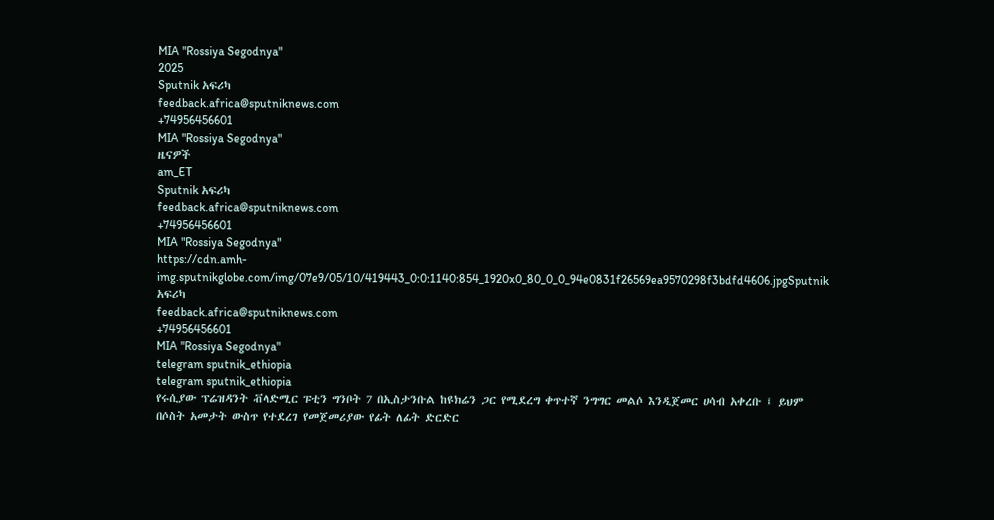MIA "Rossiya Segodnya"
2025
Sputnik አፍሪካ
feedback.africa@sputniknews.com
+74956456601
MIA "Rossiya Segodnya"
ዜናዎች
am_ET
Sputnik አፍሪካ
feedback.africa@sputniknews.com
+74956456601
MIA "Rossiya Segodnya"
https://cdn.amh-img.sputnikglobe.com/img/07e9/05/10/419443_0:0:1140:854_1920x0_80_0_0_94e0831f26569ea9570298f3bdfd4606.jpgSputnik አፍሪካ
feedback.africa@sputniknews.com
+74956456601
MIA "Rossiya Segodnya"
telegram sputnik_ethiopia
telegram sputnik_ethiopia
የሩሲያው ፕሬዝዳንት ቭላድሚር ፑቲን ግንቦት 7 በኢስታንቡል ከዩክሬን ጋር የሚደረግ ቀጥተኛ ንግግር መልሶ እንዲጀመር ሀሳብ አቀረቡ ፤ ይህም በሶስት አመታት ውስጥ የተደረገ የመጀመሪያው የፊት ለፊት ድርድር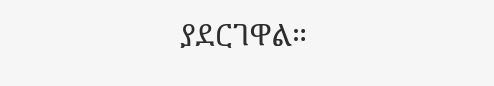ያደርገዋል።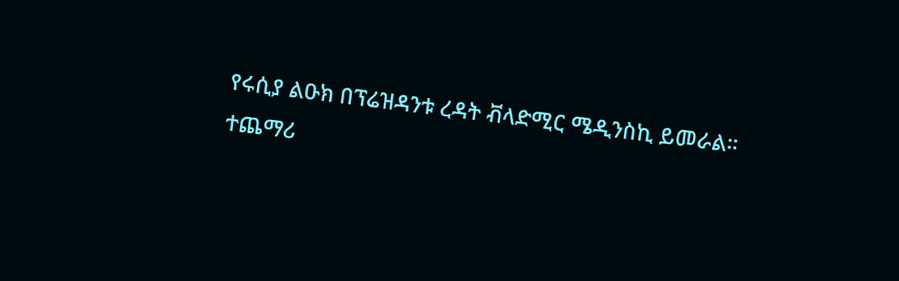የሩሲያ ልዑክ በፕሬዝዳንቱ ረዳት ቭላድሚር ሜዲንስኪ ይመራል።
ተጨማሪ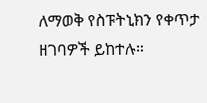ለማወቅ የስፑትኒክን የቀጥታ ዘገባዎች ይከተሉ።